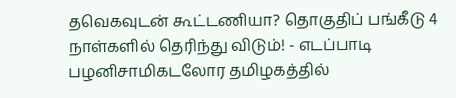தவெகவுடன் கூட்டணியா? தொகுதிப் பங்கீடு 4 நாள்களில் தெரிந்து விடும்! - எடப்பாடி பழனிசாமிகடலோர தமிழகத்தில்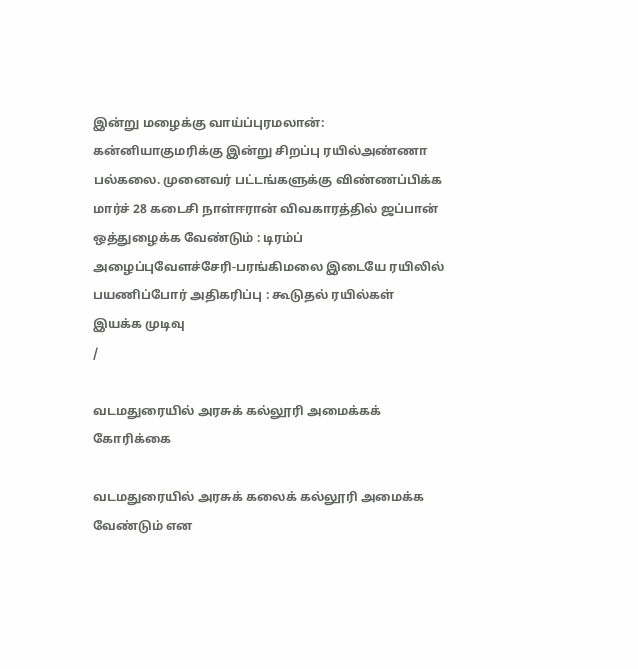இன்று மழைக்கு வாய்ப்புரமலான்: கன்னியாகுமரிக்கு இன்று சிறப்பு ரயில்அண்ணா பல்கலை. முனைவர் பட்டங்களுக்கு விண்ணப்பிக்க மார்ச் 28 கடைசி நாள்ஈரான் விவகாரத்தில் ஜப்பான் ஒத்துழைக்க வேண்டும் : டிரம்ப் அழைப்புவேளச்சேரி-பரங்கிமலை இடையே ரயிலில் பயணிப்போர் அதிகரிப்பு : கூடுதல் ரயில்கள் இயக்க முடிவு
/

வடமதுரையில் அரசுக் கல்லூரி அமைக்கக் கோரிக்கை

வடமதுரையில் அரசுக் கலைக் கல்லூரி அமைக்க வேண்டும் என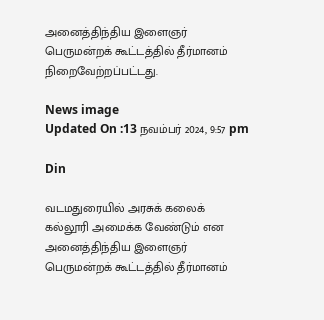அனைத்திந்திய இளைஞர் பெருமன்றக் கூட்டத்தில் தீர்மானம் நிறைவேற்றப்பட்டது.

News image
Updated On :13 நவம்பர் 2024, 9:57 pm

Din

வடமதுரையில் அரசுக் கலைக் கல்லூரி அமைக்க வேண்டும் என அனைத்திந்திய இளைஞர் பெருமன்றக் கூட்டத்தில் தீர்மானம்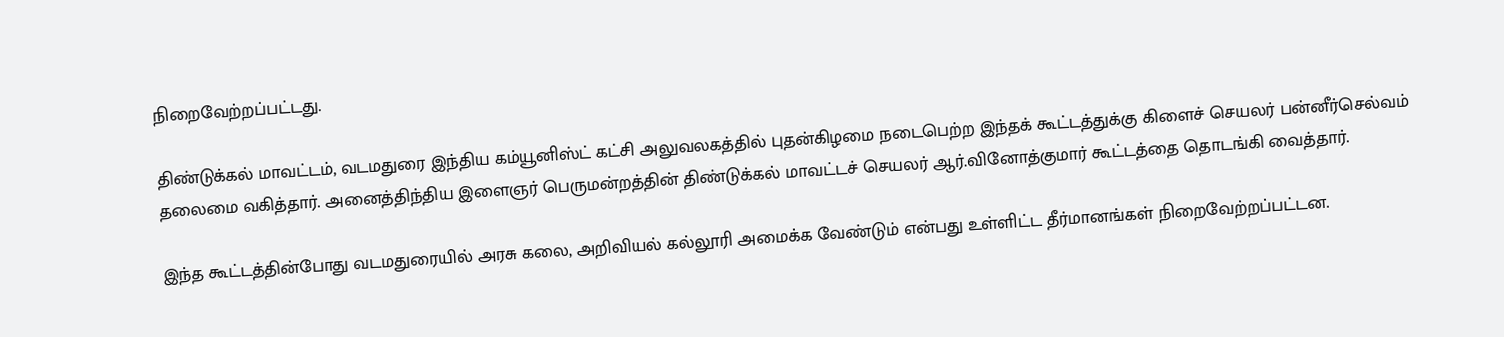நிறைவேற்றப்பட்டது.

திண்டுக்கல் மாவட்டம், வடமதுரை இந்திய கம்யூனிஸ்ட் கட்சி அலுவலகத்தில் புதன்கிழமை நடைபெற்ற இந்தக் கூட்டத்துக்கு கிளைச் செயலர் பன்னீர்செல்வம் தலைமை வகித்தார். அனைத்திந்திய இளைஞர் பெருமன்றத்தின் திண்டுக்கல் மாவட்டச் செயலர் ஆர்.வினோத்குமார் கூட்டத்தை தொடங்கி வைத்தார்.

இந்த கூட்டத்தின்போது வடமதுரையில் அரசு கலை, அறிவியல் கல்லூரி அமைக்க வேண்டும் என்பது உள்ளிட்ட தீர்மானங்கள் நிறைவேற்றப்பட்டன.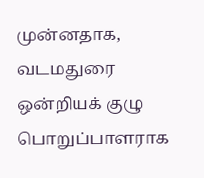முன்னதாக, வடமதுரை ஒன்றியக் குழு பொறுப்பாளராக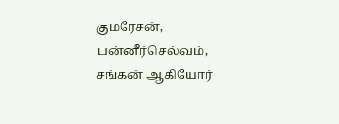குமரேசன், பன்னீர்செல்வம், சங்கன் ஆகியோர்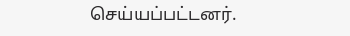செய்யப்பட்டனர்.